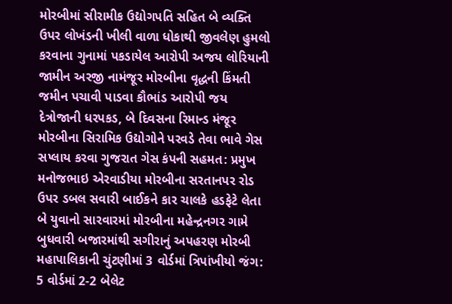મોરબીમાં સીરામીક ઉદ્યોગપતિ સહિત બે વ્યક્તિ ઉપર લોખંડની ખીલી વાળા ધોકાથી જીવલેણ હુમલો કરવાના ગુનામાં પકડાયેલ આરોપી અજય લોરિયાની જામીન અરજી નામંજૂર મોરબીના વૃદ્ધની કિંમતી જમીન પચાવી પાડવા કૌભાંડ આરોપી જય દેત્રોજાની ધરપકડ, બે દિવસના રિમાન્ડ મંજૂર મોરબીના સિરામિક ઉદ્યોગોને પરવડે તેવા ભાવે ગેસ સપ્લાય કરવા ગુજરાત ગેસ કંપની સહમત: પ્રમુખ મનોજભાઇ એરવાડીયા મોરબીના સરતાનપર રોડ ઉપર ડબલ સવારી બાઈકને કાર ચાલકે હડફેટે લેતા બે યુવાનો સારવારમાં મોરબીના મહેન્દ્રનગર ગામે બુધવારી બજારમાંથી સગીરાનું અપહરણ મોરબી મહાપાલિકાની ચુંટણીમાં 3 વોર્ડમાં ત્રિપાંખીયો જંગ: 5 વોર્ડમાં 2-2 બેલેટ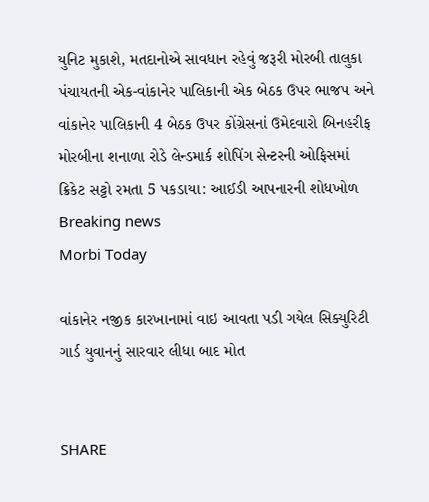યુનિટ મુકાશે, મતદાનોએ સાવધાન રહેવું જરૂરી મોરબી તાલુકા પંચાયતની એક-વાંકાનેર પાલિકાની એક બેઠક ઉપર ભાજપ અને વાંકાનેર પાલિકાની 4 બેઠક ઉપર કોંગ્રેસનાં ઉમેદવારો બિનહરીફ મોરબીના શનાળા રોડે લેન્ડમાર્ક શોપિંગ સેન્ટરની ઓફિસમાં ક્રિકેટ સટ્ટો રમતા 5 પકડાયા: આઈડી આપનારની શોધખોળ
Breaking news
Morbi Today

વાંકાનેર નજીક કારખાનામાં વાઇ આવતા પડી ગયેલ સિક્યુરિટી ગાર્ડ યુવાનનું સારવાર લીધા બાદ મોત


SHARE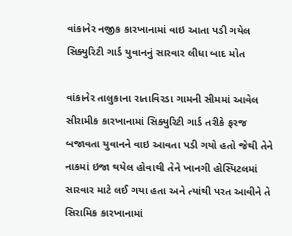વાંકાનેર નજીક કારખાનામાં વાઇ આતા પડી ગયેલ સિક્યુરિટી ગાર્ડ યુવાનનું સારવાર લીધા બાદ મોત

વાંકાનેર તાલુકાના રાતાવિરડા ગામની સીમમાં આવેલ સીરામીક કારખાનામાં સિક્યુરિટી ગાર્ડ તરીકે ફરજ બજાવતા યુવાનને વાઇ આવતા પડી ગયો હતો જેથી તેને નાકમાં ઇજા થયેલ હોવાથી તેને ખાનગી હોસ્પિટલમાં સારવાર માટે લઈ ગયા હતા અને ત્યાંથી પરત આવીને તે સિરામિક કારખાનામાં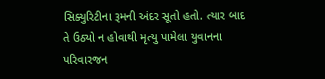સિક્યુરિટીના રૂમની અંદર સૂતો હતો. ત્યાર બાદ તે ઉઠ્યો ન હોવાથી મૃત્યુ પામેલા યુવાનના પરિવારજન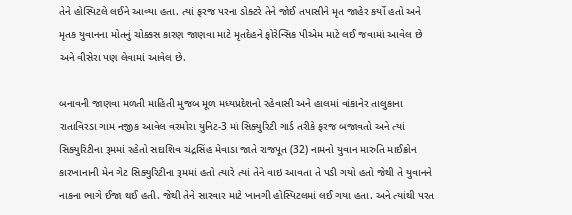તેને હોસ્પિટલે લઈને આવ્યા હતા. ત્યાં ફરજ પરના ડોક્ટરે તેને જોઈ તપાસીને મૃત જાહેર કર્યો હતો અને મૃતક યુવાનના મોતનું ચોક્કસ કારણ જાણવા માટે મૃતદેહને ફોરેન્સિક પીએમ માટે લઈ જવામાં આવેલ છે અને વીસેરા પણ લેવામાં આવેલ છે.

બનાવની જાણવા મળતી માહિતી મુજબ મૂળ મધ્યપ્રદેશનો રહેવાસી અને હાલમાં વાંકાનેર તાલુકાના રાતાવિરડા ગામ નજીક આવેલ વરમોરા યુનિટ-3 માં સિક્યુરિટી ગાર્ડ તરીકે ફરજ બજાવતો અને ત્યાં સિક્યુરિટીના રૂમમાં રહેતો સદાશિવ ચંદ્રસિંહ મેવાડા જાતે રાજપૂત (32) નામનો યુવાન મારુતિ માઈક્રોન કારખાનાની મેન ગેટ સિક્યુરિટીના રૂમમાં હતો ત્યારે ત્યાં તેને વાઇ આવતા તે પડી ગયો હતો જેથી તે યુવાનને નાકના ભાગે ઈજા થઈ હતી. જેથી તેને સારવાર માટે ખાનગી હોસ્પિટલમાં લઈ ગયા હતા. અને ત્યાંથી પરત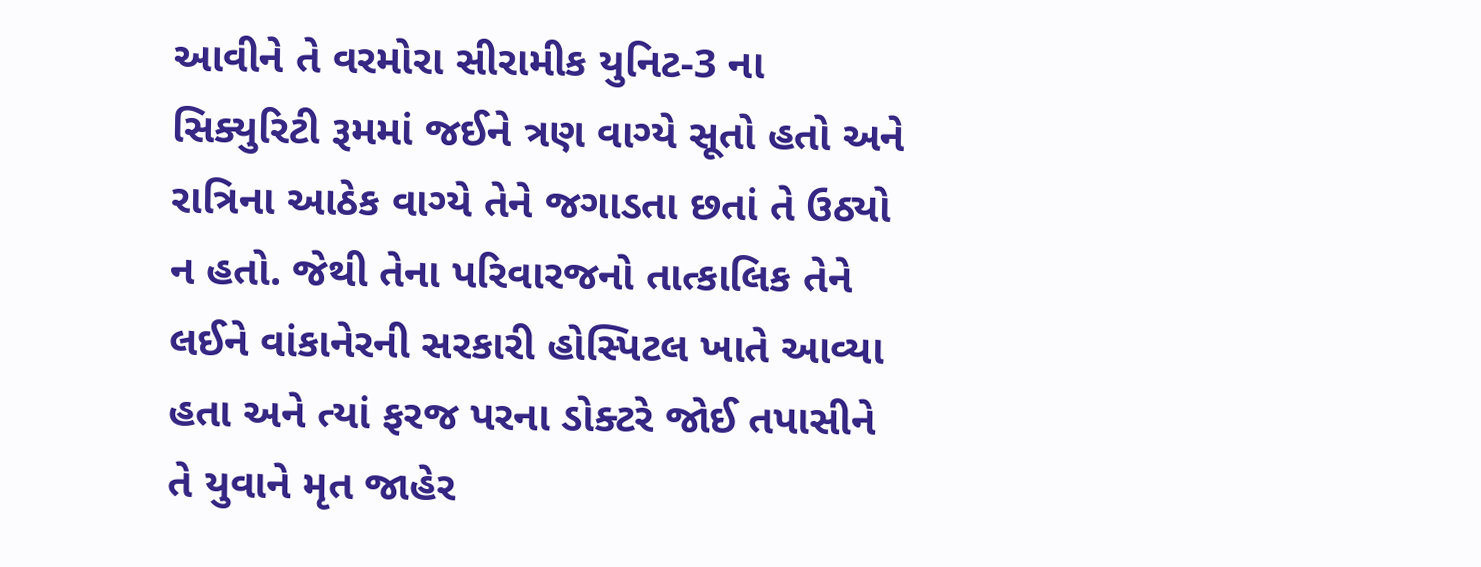આવીને તે વરમોરા સીરામીક યુનિટ-3 ના સિક્યુરિટી રૂમમાં જઈને ત્રણ વાગ્યે સૂતો હતો અને રાત્રિના આઠેક વાગ્યે તેને જગાડતા છતાં તે ઉઠ્યો ન હતો. જેથી તેના પરિવારજનો તાત્કાલિક તેને લઈને વાંકાનેરની સરકારી હોસ્પિટલ ખાતે આવ્યા હતા અને ત્યાં ફરજ પરના ડોક્ટરે જોઈ તપાસીને તે યુવાને મૃત જાહેર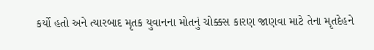કર્યો હતો અને ત્યારબાદ મૃતક યુવાનના મોતનું ચોક્કસ કારણ જાણવા માટે તેના મૃતદેહને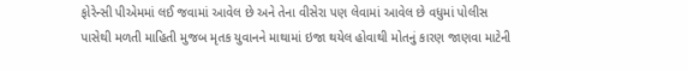ફોરેન્સી પીએમમાં લઈ જવામાં આવેલ છે અને તેના વીસેરા પણ લેવામાં આવેલ છે વધુમાં પોલીસ પાસેથી મળતી માહિતી મુજબ મૃતક યુવાનને માથામાં ઇજા થયેલ હોવાથી મોતનું કારણ જાણવા માટેની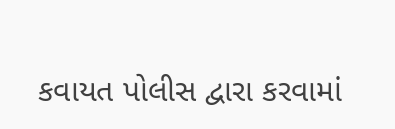કવાયત પોલીસ દ્વારા કરવામાં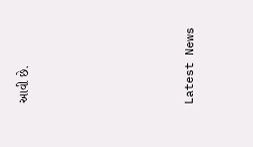આવી છે.






Latest News